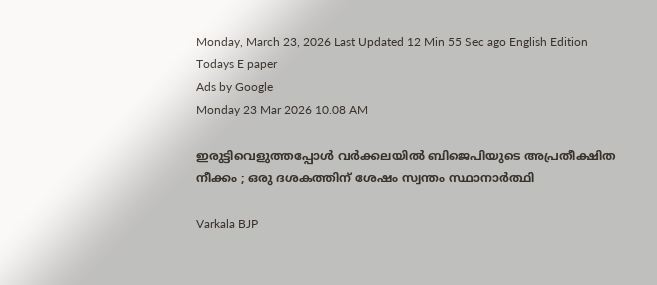Monday, March 23, 2026 Last Updated 12 Min 55 Sec ago English Edition
Todays E paper
Ads by Google
Monday 23 Mar 2026 10.08 AM

ഇരുട്ടിവെളുത്തപ്പോള്‍ വര്‍ക്കലയില്‍ ബിജെപിയുടെ അപ്രതീക്ഷിത നീക്കം ; ഒരു ദശകത്തിന് ശേഷം സ്വന്തം സ്ഥാനാര്‍ത്ഥി

Varkala BJP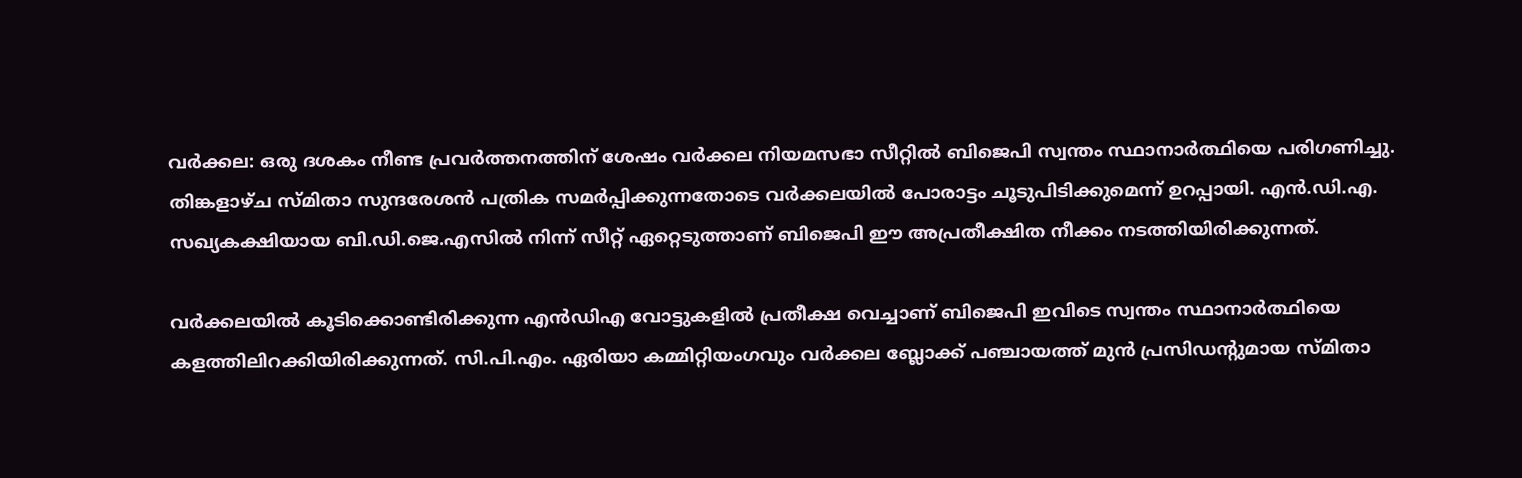വര്‍ക്കല: ഒരു ദശകം നീണ്ട പ്രവര്‍ത്തനത്തിന് ശേഷം വര്‍ക്കല നിയമസഭാ സീറ്റില്‍ ബിജെപി സ്വന്തം സ്ഥാനാര്‍ത്ഥിയെ പരിഗണിച്ചു. തിങ്കളാഴ്ച സ്മിതാ സുന്ദരേശന്‍ പത്രിക സമര്‍പ്പിക്കുന്നതോടെ വര്‍ക്കലയില്‍ പോരാട്ടം ചൂടുപിടിക്കുമെന്ന് ഉറപ്പായി. എന്‍.ഡി.എ. സഖ്യകക്ഷിയായ ബി.ഡി.ജെ.എസില്‍ നിന്ന് സീറ്റ് ഏറ്റെടുത്താണ് ബിജെപി ഈ അപ്രതീക്ഷിത നീക്കം നടത്തിയിരിക്കുന്നത്.

വര്‍ക്കലയില്‍ കൂടിക്കൊണ്ടിരിക്കുന്ന എന്‍ഡിഎ വോട്ടുകളില്‍ പ്രതീക്ഷ വെച്ചാണ് ബിജെപി ഇവിടെ സ്വന്തം സ്ഥാനാര്‍ത്ഥിയെ കളത്തിലിറക്കിയിരിക്കുന്നത്. സി.പി.എം. ഏരിയാ കമ്മിറ്റിയംഗവും വര്‍ക്കല ബ്ലോക്ക് പഞ്ചായത്ത് മുന്‍ പ്രസിഡന്റുമായ സ്മിതാ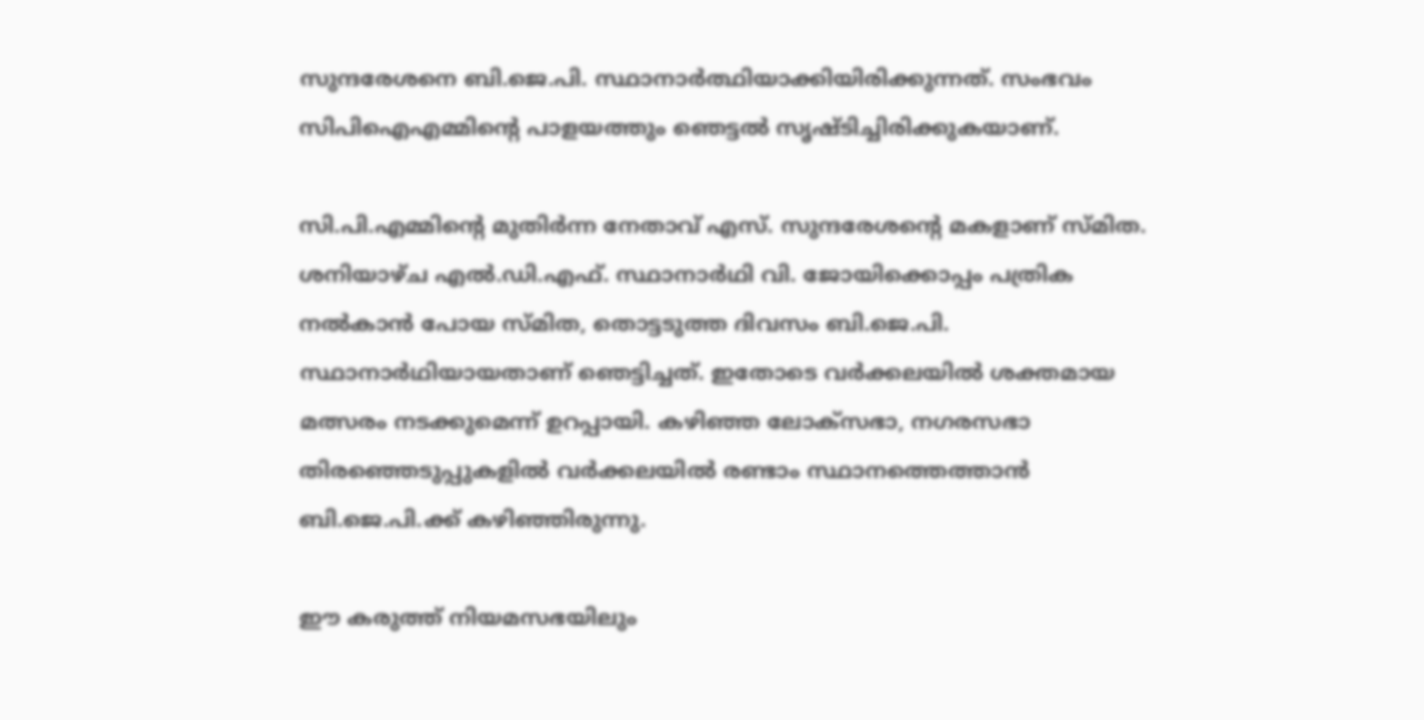സുന്ദരേശനെ ബി.ജെ.പി. സ്ഥാനാര്‍ത്ഥിയാക്കിയിരിക്കുന്നത്. സംഭവം സിപിഐഎമ്മിന്റെ പാളയത്തും ഞെട്ടല്‍ സൃഷ്ടിച്ചിരിക്കുകയാണ്.

സി.പി.എമ്മിന്റെ മുതിര്‍ന്ന നേതാവ് എസ്. സുന്ദരേശന്റെ മകളാണ് സ്മിത. ശനിയാഴ്ച എല്‍.ഡി.എഫ്. സ്ഥാനാര്‍ഥി വി. ജോയിക്കൊപ്പം പത്രിക നല്‍കാന്‍ പോയ സ്മിത, തൊട്ടടുത്ത ദിവസം ബി.ജെ.പി. സ്ഥാനാര്‍ഥിയായതാണ് ഞെട്ടിച്ചത്. ഇതോടെ വര്‍ക്കലയില്‍ ശക്തമായ മത്സരം നടക്കുമെന്ന് ഉറപ്പായി. കഴിഞ്ഞ ലോക്‌സഭാ, നഗരസഭാ തിരഞ്ഞെടുപ്പുകളില്‍ വര്‍ക്കലയില്‍ രണ്ടാം സ്ഥാനത്തെത്താന്‍ ബി.ജെ.പി.ക്ക് കഴിഞ്ഞിരുന്നു.

ഈ കരുത്ത് നിയമസഭയിലും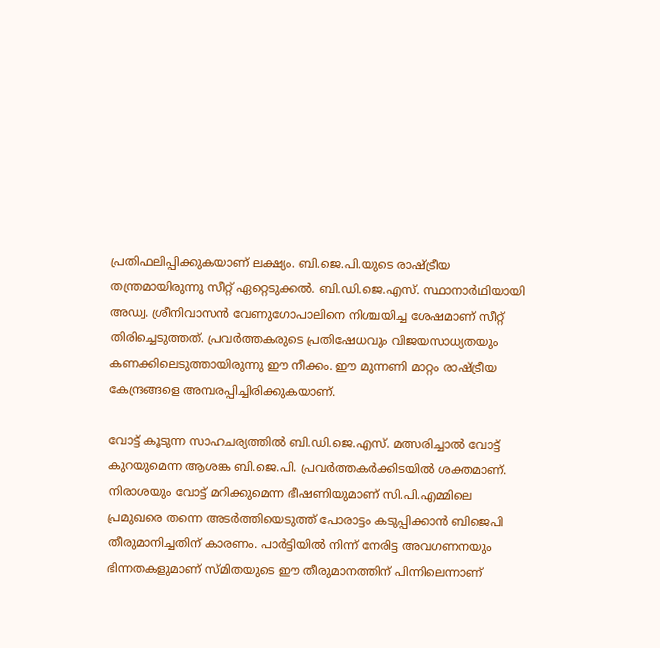പ്രതിഫലിപ്പിക്കുകയാണ് ലക്ഷ്യം. ബി.ജെ.പി.യുടെ രാഷ്ട്രീയ തന്ത്രമായിരുന്നു സീറ്റ് ഏറ്റെടുക്കല്‍. ബി.ഡി.ജെ.എസ്. സ്ഥാനാര്‍ഥിയായി അഡ്വ. ശ്രീനിവാസന്‍ വേണുഗോപാലിനെ നിശ്ചയിച്ച ശേഷമാണ് സീറ്റ് തിരിച്ചെടുത്തത്. പ്രവര്‍ത്തകരുടെ പ്രതിഷേധവും വിജയസാധ്യതയും കണക്കിലെടുത്തായിരുന്നു ഈ നീക്കം. ഈ മുന്നണി മാറ്റം രാഷ്ട്രീയ കേന്ദ്രങ്ങളെ അമ്പരപ്പിച്ചിരിക്കുകയാണ്.

വോട്ട് കൂടുന്ന സാഹചര്യത്തില്‍ ബി.ഡി.ജെ.എസ്. മത്സരിച്ചാല്‍ വോട്ട് കുറയുമെന്ന ആശങ്ക ബി.ജെ.പി. പ്രവര്‍ത്തകര്‍ക്കിടയില്‍ ശക്തമാണ്. നിരാശയും വോട്ട് മറിക്കുമെന്ന ഭീഷണിയുമാണ് സി.പി.എമ്മിലെ പ്രമുഖരെ തന്നെ അടര്‍ത്തിയെടുത്ത് പോരാട്ടം കടുപ്പിക്കാന്‍ ബിജെപി തീരുമാനിച്ചതിന് കാരണം. പാര്‍ട്ടിയില്‍ നിന്ന് നേരിട്ട അവഗണനയും ഭിന്നതകളുമാണ് സ്മിതയുടെ ഈ തീരുമാനത്തിന് പിന്നിലെന്നാണ്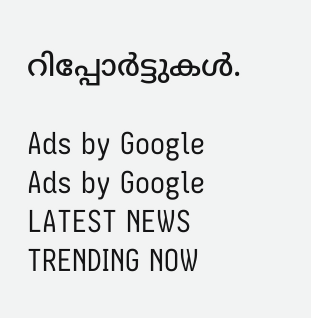റിപ്പോര്‍ട്ടുകള്‍.

Ads by Google
Ads by Google
LATEST NEWS
TRENDING NOW